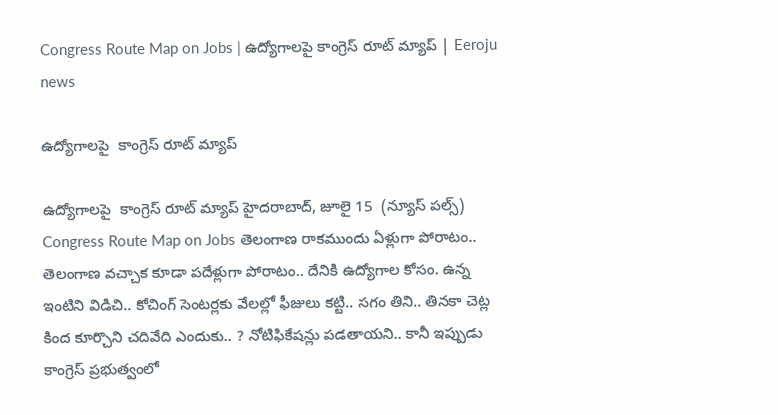Congress Route Map on Jobs | ఉద్యోగాలపై కాంగ్రెస్ రూట్ మ్యాప్ | Eeroju news

ఉద్యోగాలపై  కాంగ్రెస్ రూట్ మ్యాప్

ఉద్యోగాలపై  కాంగ్రెస్ రూట్ మ్యాప్ హైదరాబాద్, జూలై 15  (న్యూస్ పల్స్) Congress Route Map on Jobs తెలంగాణ రాకముందు ఏళ్లుగా పోరాటం.. తెలంగాణ వచ్చాక కూడా పదేళ్లుగా పోరాటం.. దేనికి ఉద్యోగాల కోసం. ఉన్న ఇంటిని విడిచి.. కోచింగ్ సెంటర్లకు వేలల్లో ఫీజులు కట్టి.. సగం తిని.. తినకా చెట్ల కింద కూర్చొని చదివేది ఎందుకు.. ? నోటిఫికేషన్లు పడతాయని.. కానీ ఇప్పుడు కాంగ్రెస్‌ ప్రభుత్వంలో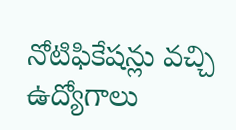నోటిఫికేషన్లు వచ్చి ఉద్యోగాలు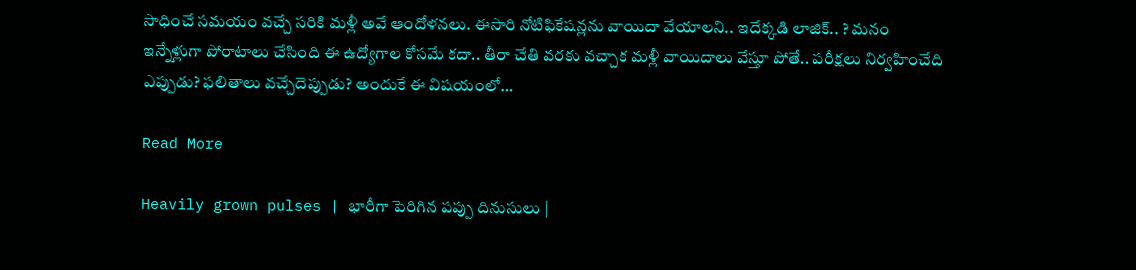సాధించే సమయం వచ్చే సరికి మళ్లీ అవే ఆందోళనలు. ఈసారి నోటిఫికేషన్లను వాయిదా వేయాలని.. ఇదేక్కడి లాజిక్.. ? మనం ఇన్నేళ్లుగా పోరాటాలు చేసింది ఈ ఉద్యోగాల కోసమే కదా.. తీరా చేతి వరకు వచ్చాక మళ్లీ వాయిదాలు వేస్తూ పోతే.. పరీక్షలు నిర్వహించేది ఎప్పుడు? ఫలితాలు వచ్చేదెప్పుడు? అందుకే ఈ విషయంలో…

Read More

Heavily grown pulses | భారీగా పెరిగిన పప్పు దినుసులు |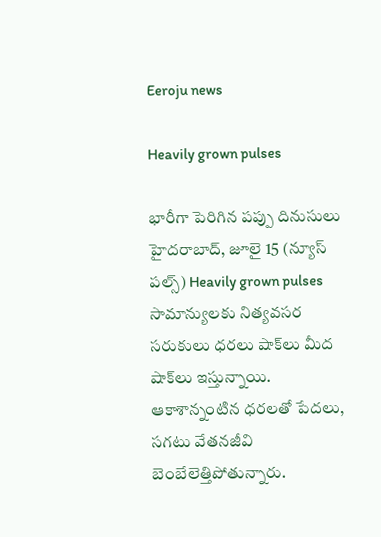Eeroju news

Heavily grown pulses

భారీగా పెరిగిన పప్పు దినుసులు హైదరాబాద్, జూలై 15 (న్యూస్ పల్స్) Heavily grown pulses సామాన్యులకు నిత్యవసర సరుకులు ధరలు షాక్‌లు మీద షాక్‌లు ఇస్తున్నాయి. ఆకాశాన్నంటిన ధరలతో పేదలు, సగటు వేతనజీవి బెంబేలెత్తిపోతున్నారు.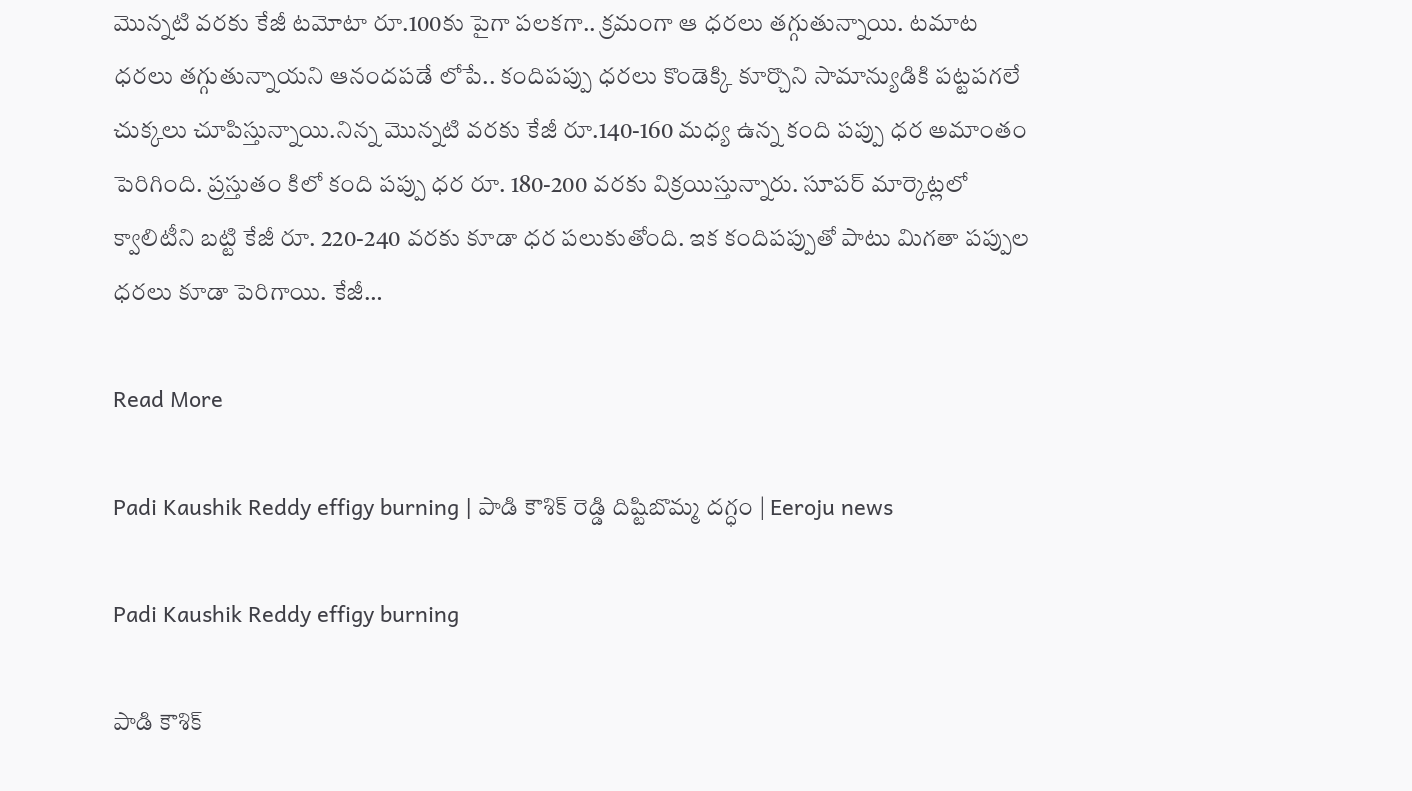మెున్నటి వరకు కేజీ టమోటా రూ.100కు పైగా పలకగా.. క్రమంగా ఆ ధరలు తగ్గుతున్నాయి. టమాట ధరలు తగ్గుతున్నాయని ఆనందపడే లోపే.. కందిపప్పు ధరలు కొండెక్కి కూర్చొని సామాన్యుడికి పట్టపగలే చుక్కలు చూపిస్తున్నాయి.నిన్న మెున్నటి వరకు కేజీ రూ.140-160 మధ్య ఉన్న కంది పప్పు ధర అమాంతం పెరిగింది. ప్రస్తుతం కిలో కంది పప్పు ధర రూ. 180-200 వరకు విక్రయిస్తున్నారు. సూపర్ మార్కెట్లలో క్వాలిటీని బట్టి కేజీ రూ. 220-240 వరకు కూడా ధర పలుకుతోంది. ఇక కందిపప్పుతో పాటు మిగతా పప్పుల ధరలు కూడా పెరిగాయి. కేజీ…

Read More

Padi Kaushik Reddy effigy burning | పాడి కౌశిక్ రెడ్డి దిష్టిబొమ్మ దగ్ధం | Eeroju news

Padi Kaushik Reddy effigy burning

పాడి కౌశిక్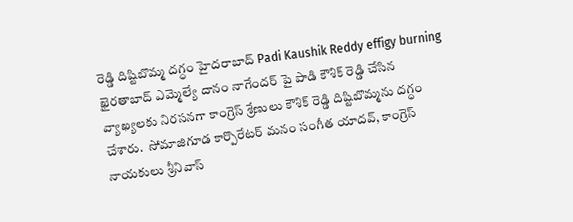రెడ్డి దిష్టిబొమ్మ దగ్ధం హైదరాబాద్ Padi Kaushik Reddy effigy burning ఖైరతాబాద్ ఎమ్మెల్యే దానం నాగేందర్ పై పాడి కౌశిక్ రెడ్డి చేసిన వ్యాఖ్యలకు నిరసనగా కాంగ్రెస్ శ్రేణులు కౌశిక్ రెడ్డి దిష్టిబొమ్మను దగ్ధం చేశారు.  సోమాజిగూడ కార్పొరేటర్ మనం సంగీత యాదవ్, కాంగ్రెస్ నాయకులు శ్రీనివాస్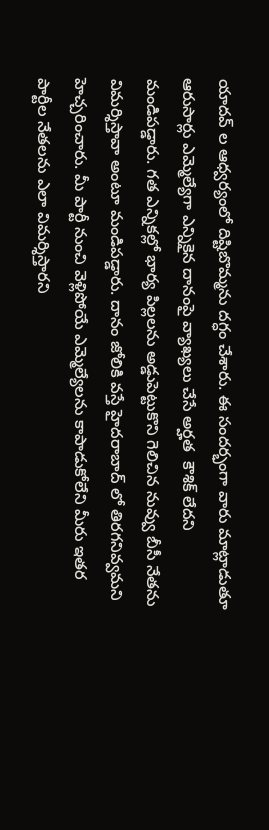యాదవ్ ల ఆధ్వర్యంలో దిష్టిబొమ్మను దగ్ధం చేశారు. ఈ సందర్భంగా వారు మాట్లాడుతూ ఆరుసార్లు ఎమ్మెల్యేగా ఎన్నికైన దానంపై వ్యాఖ్యలు చేసే అర్హత  కౌశిక్ లేదని మండిపడ్డారు. గత ఎన్నికల్లో భార్య పిల్లలను అడ్డుపెట్టుకొని గెలిచిన నువ్వు బీసీ నేతను విమర్శిస్తావా అంటూ మండిపడ్డారు. దానం జోలికి వస్తే హైదరాబాద్ లో తిరగనివ్వమని హెచ్చరించారు. మీ పార్టీ నుంచి వెళ్లిపోయే ఎమ్మెల్యేలను కాపాడుకోలేని మీరు ఇతర పార్టీల నేతలను ఎలా విమర్శిస్తారని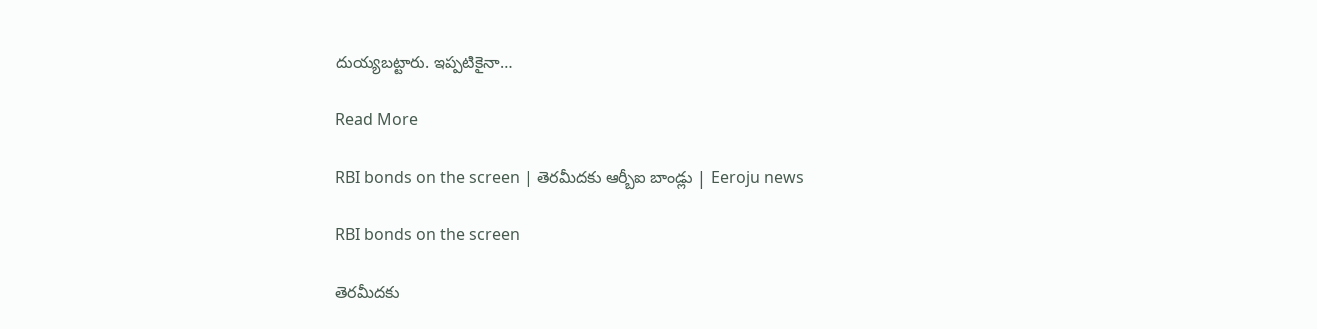దుయ్యబట్టారు. ఇప్పటికైనా…

Read More

RBI bonds on the screen | తెరమీదకు ఆర్బీఐ బాండ్లు | Eeroju news

RBI bonds on the screen

తెరమీదకు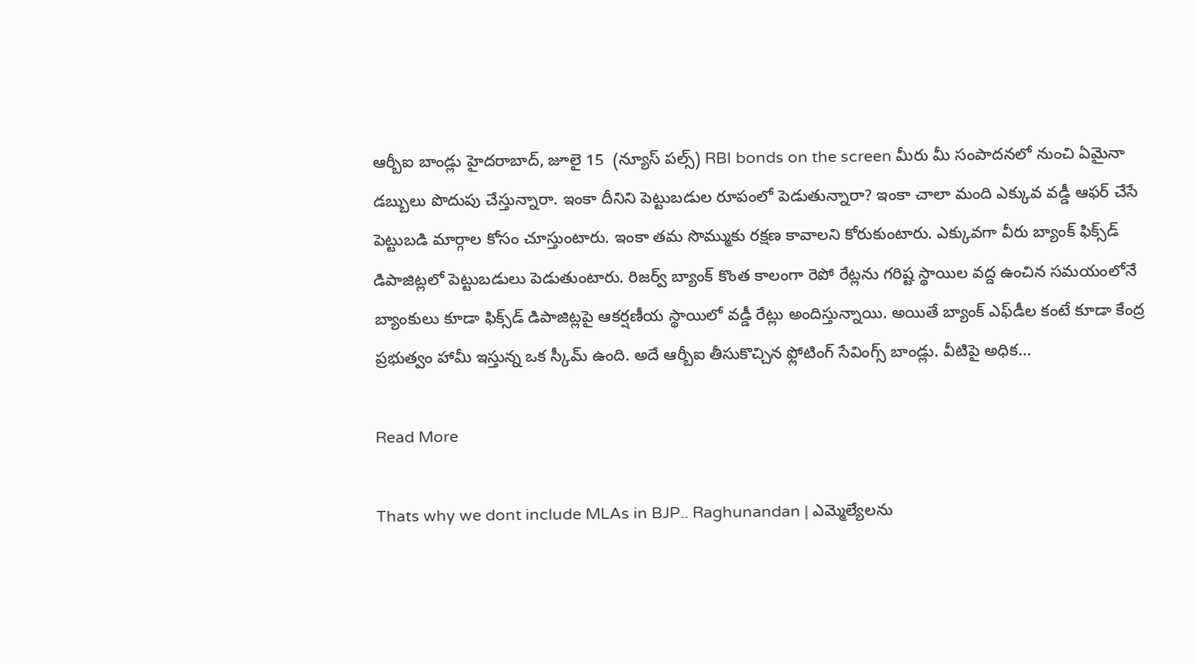ఆర్బీఐ బాండ్లు హైదరాబాద్, జూలై 15  (న్యూస్ పల్స్) RBI bonds on the screen మీరు మీ సంపాదనలో నుంచి ఏమైనా డబ్బులు పొదుపు చేస్తున్నారా. ఇంకా దీనిని పెట్టుబడుల రూపంలో పెడుతున్నారా? ఇంకా చాలా మంది ఎక్కువ వడ్డీ ఆఫర్ చేసే పెట్టుబడి మార్గాల కోసం చూస్తుంటారు. ఇంకా తమ సొమ్ముకు రక్షణ కావాలని కోరుకుంటారు. ఎక్కువగా వీరు బ్యాంక్ ఫిక్స్‌డ్ డిపాజిట్లలో పెట్టుబడులు పెడుతుంటారు. రిజర్వ్ బ్యాంక్ కొంత కాలంగా రెపో రేట్లను గరిష్ట స్థాయిల వద్ద ఉంచిన సమయంలోనే బ్యాంకులు కూడా ఫిక్స్‌డ్ డిపాజిట్లపై ఆకర్షణీయ స్థాయిలో వడ్డీ రేట్లు అందిస్తున్నాయి. అయితే బ్యాంక్ ఎఫ్‌డీల కంటే కూడా కేంద్ర ప్రభుత్వం హామీ ఇస్తున్న ఒక స్కీమ్ ఉంది. అదే ఆర్బీఐ తీసుకొచ్చిన ఫ్లోటింగ్ సేవింగ్స్ బాండ్లు. వీటిపై అధిక…

Read More

Thats why we dont include MLAs in BJP.. Raghunandan | ఎమ్మెల్యేలను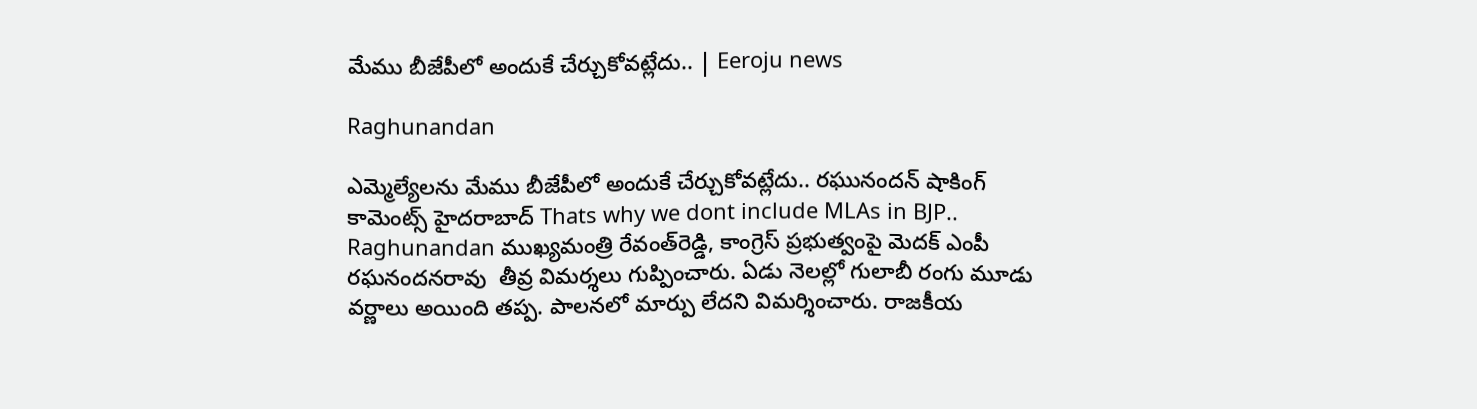మేము బీజేపీలో అందుకే చేర్చుకోవట్లేదు.. | Eeroju news

Raghunandan

ఎమ్మెల్యేలను మేము బీజేపీలో అందుకే చేర్చుకోవట్లేదు.. రఘునందన్ షాకింగ్ కామెంట్స్ హైదరాబాద్ Thats why we dont include MLAs in BJP.. Raghunandan ముఖ్యమంత్రి రేవంత్‌రెడ్డి, కాంగ్రెస్ ప్రభుత్వంపై మెదక్ ఎంపీ రఘనందనరావు  తీవ్ర విమర్శలు గుప్పించారు. ఏడు నెలల్లో గులాబీ రంగు మూడు వర్ణాలు అయింది తప్ప. పాలనలో మార్పు లేదని విమర్శించారు. రాజకీయ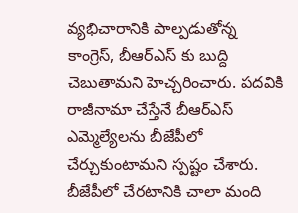వ్యభిచారానికి పాల్పడుతోన్న కాంగ్రెస్, బీఆర్ఎస్ కు బుద్ది చెబుతామని హెచ్చరించారు. పదవికి రాజీనామా చేస్తేనే బీఆర్ఎస్ ఎమ్మెల్యేలను బీజేపీలో చేర్చుకుంటామని స్పష్టం చేశారు. బీజేపీలో చేరటానికి చాలా మంది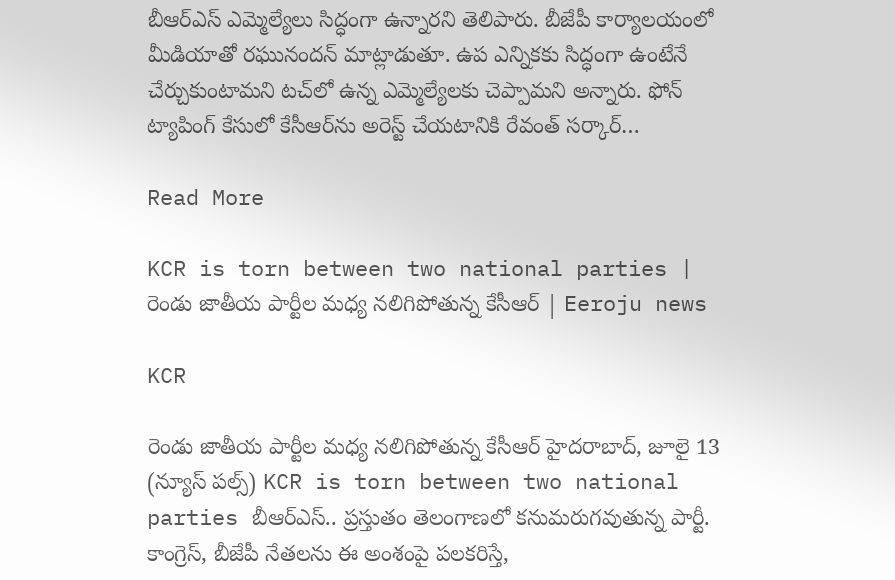బీఆర్ఎస్ ఎమ్మెల్యేలు సిద్ధంగా ఉన్నారని తెలిపారు. బీజేపీ కార్యాలయంలో మీడియాతో రఘునందన్ మాట్లాడుతూ. ఉప ఎన్నికకు సిద్ధంగా ఉంటేనే చేర్చుకుంటామని టచ్‌లో ఉన్న ఎమ్మెల్యేలకు చెప్పామని అన్నారు. ఫోన్ ట్యాపింగ్ కేసులో కేసీఆర్‌ను అరెస్ట్ చేయటానికి రేవంత్ సర్కార్…

Read More

KCR is torn between two national parties | రెండు జాతీయ పార్టీల మధ్య నలిగిపోతున్న కేసీఆర్ | Eeroju news

KCR

రెండు జాతీయ పార్టీల మధ్య నలిగిపోతున్న కేసీఆర్ హైదరాబాద్, జూలై 13 (న్యూస్ పల్స్) KCR is torn between two national parties బీఆర్ఎస్.. ప్రస్తుతం తెలంగాణలో కనుమరుగవుతున్న పార్టీ. కాంగ్రెస్, బీజేపీ నేతలను ఈ అంశంపై పలకరిస్తే,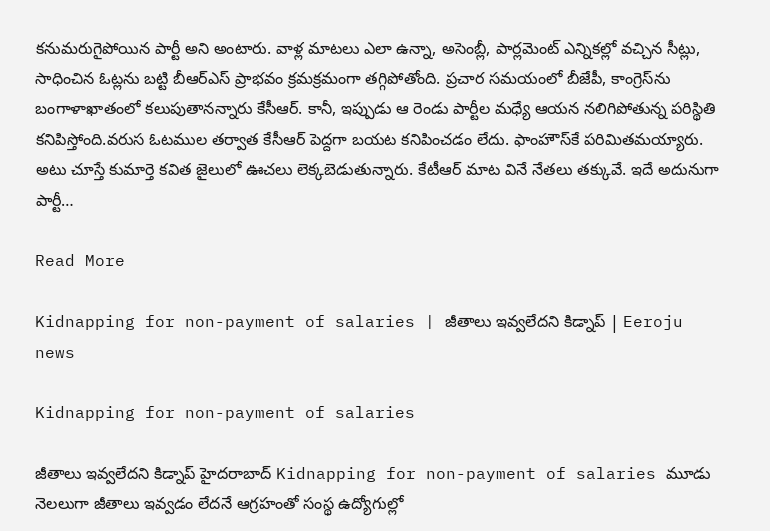కనుమరుగైపోయిన పార్టీ అని అంటారు. వాళ్ల మాటలు ఎలా ఉన్నా, అసెంబ్లీ, పార్లమెంట్ ఎన్నికల్లో వచ్చిన సీట్లు, సాధించిన ఓట్లను బట్టి బీఆర్ఎస్ ప్రాభవం క్రమక్రమంగా తగ్గిపోతోంది. ప్రచార సమయంలో బీజేపీ, కాంగ్రెస్‌ను బంగాళాఖాతంలో కలుపుతానన్నారు కేసీఆర్. కానీ, ఇప్పుడు ఆ రెండు పార్టీల మధ్యే ఆయన నలిగిపోతున్న పరిస్థితి కనిపిస్తోంది.వరుస ఓటముల తర్వాత కేసీఆర్ పెద్దగా బయట కనిపించడం లేదు. ఫాంహౌస్‌కే పరిమితమయ్యారు. అటు చూస్తే కుమార్తె కవిత జైలులో ఊచలు లెక్కబెడుతున్నారు. కేటీఆర్ మాట వినే నేతలు తక్కువే. ఇదే అదునుగా పార్టీ…

Read More

Kidnapping for non-payment of salaries | జీతాలు ఇవ్వలేదని కిడ్నాప్ | Eeroju news

Kidnapping for non-payment of salaries

జీతాలు ఇవ్వలేదని కిడ్నాప్ హైదరాబాద్ Kidnapping for non-payment of salaries మూడు నెలలుగా జీతాలు ఇవ్వడం లేదనే ఆగ్రహంతో సంస్థ ఉద్యోగుల్లో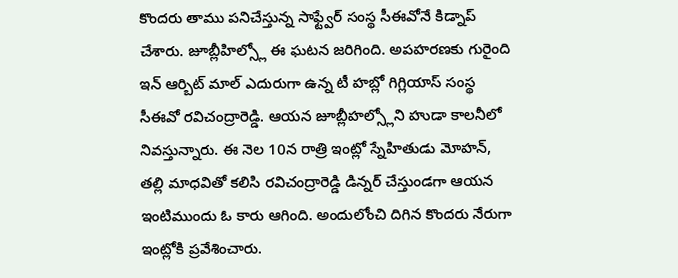కొందరు తాము పనిచేస్తున్న సాఫ్ట్వేర్ సంస్థ సీఈవోనే కిడ్నాప్ చేశారు. జూబ్లీహిల్స్లో ఈ ఘటన జరిగింది. అపహరణకు గురైంది ఇన్ ఆర్బిట్ మాల్ ఎదురుగా ఉన్న టీ హబ్లో గిగ్లియాస్ సంస్థ సీఈవో రవిచంద్రారెడ్డి. ఆయన జూబ్లీహల్స్లోని హుడా కాలనీలో నివస్తున్నారు. ఈ నెల 10న రాత్రి ఇంట్లో స్నేహితుడు మోహన్, తల్లి మాధవితో కలిసి రవిచంద్రారెడ్డి డిన్నర్ చేస్తుండగా ఆయన ఇంటిముందు ఓ కారు ఆగింది. అందులోంచి దిగిన కొందరు నేరుగా ఇంట్లోకి ప్రవేశించారు.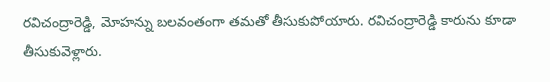రవిచంద్రారెడ్డి, మోహన్ను బలవంతంగా తమతో తీసుకుపోయారు. రవిచంద్రారెడ్డి కారును కూడా తీసుకువెళ్లారు.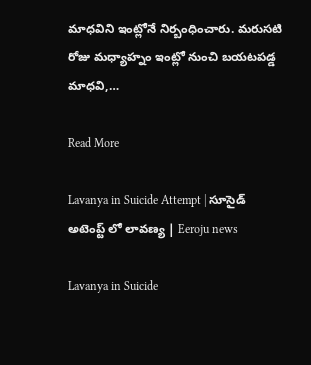మాధవిని ఇంట్లోనే నిర్బంధించారు. మరుసటి రోజు మధ్యాహ్నం ఇంట్లో నుంచి బయటపడ్డ మాధవి,…

Read More

Lavanya in Suicide Attempt | సూసైడ్ అటెంప్ట్ లో లావణ్య | Eeroju news

Lavanya in Suicide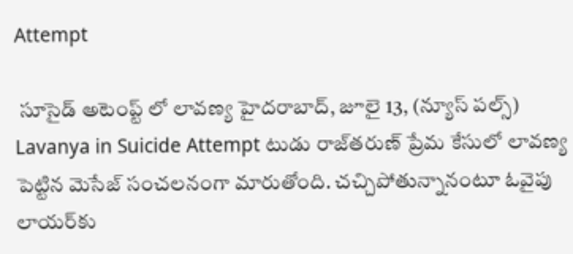Attempt

 సూసైడ్ అటెంప్ట్ లో లావణ్య హైదరాబాద్, జూలై 13, (న్యూస్ పల్స్) Lavanya in Suicide Attempt టుడు రాజ్‌తరుణ్‌ ప్రేమ కేసులో లావణ్య పెట్టిన మెసేజ్‌ సంచలనంగా మారుతోంది. చచ్చిపోతున్నానంటూ ఓవైపు లాయర్‌కు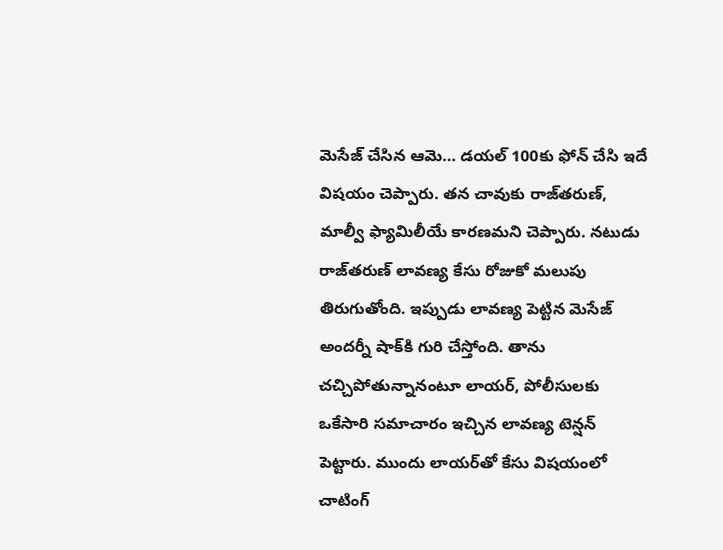మెసేజ్ చేసిన ఆమె… డయల్‌ 100కు ఫోన్ చేసి ఇదే విషయం చెప్పారు. తన చావుకు రాజ్‌తరుణ్, మాల్వీ ఫ్యామిలీయే కారణమని చెప్పారు. నటుడు రాజ్‌తరుణ్‌ లావణ్య కేసు రోజుకో మలుపు తిరుగుతోంది. ఇప్పుడు లావణ్య పెట్టిన మెసేజ్ అందర్నీ షాక్‌కి గురి చేస్తోంది. తాను చచ్చిపోతున్నానంటూ లాయర్‌, పోలీసులకు ఒకేసారి సమాచారం ఇచ్చిన లావణ్య టెన్షన్ పెట్టారు. ముందు లాయర్‌తో కేసు విషయంలో చాటింగ్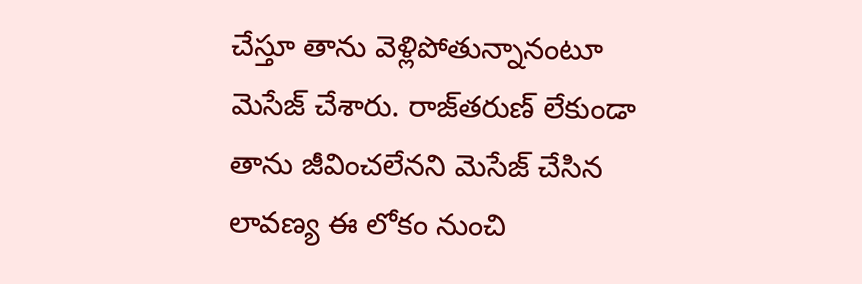చేస్తూ తాను వెళ్లిపోతున్నానంటూ మెసేజ్ చేశారు. రాజ్‌తరుణ్ లేకుండా తాను జీవించలేనని మెసేజ్ చేసిన లావణ్య ఈ లోకం నుంచి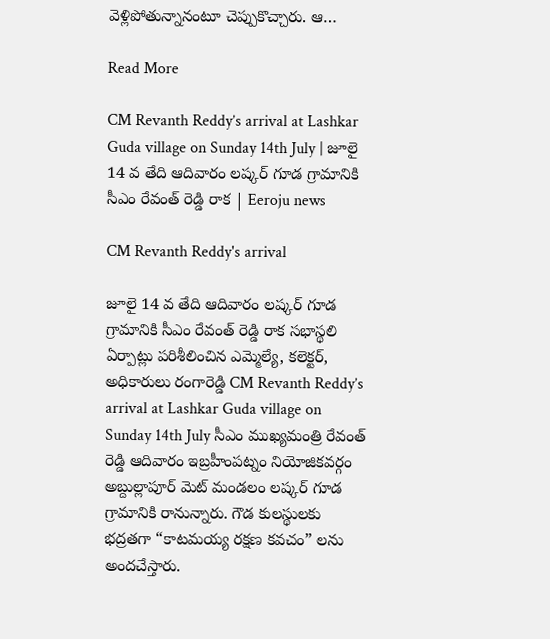వెళ్లిపోతున్నానంటూ చెప్పుకొచ్చారు. ఆ…

Read More

CM Revanth Reddy’s arrival at Lashkar Guda village on Sunday 14th July | జూలై 14 వ తేది ఆదివారం లష్కర్ గూడ గ్రామానికి సీఎం రేవంత్ రెడ్డి రాక | Eeroju news

CM Revanth Reddy's arrival

జూలై 14 వ తేది ఆదివారం లష్కర్ గూడ గ్రామానికి సీఎం రేవంత్ రెడ్డి రాక సభాస్థలి ఏర్పాట్లు పరిశీలించిన ఎమ్మెల్యే, కలెక్టర్, అధికారులు రంగారెడ్డి CM Revanth Reddy’s arrival at Lashkar Guda village on Sunday 14th July సీఎం ముఖ్యమంత్రి రేవంత్ రెడ్డి ఆదివారం ఇబ్రహీంపట్నం నియోజికవర్గం అబ్దుల్లాపూర్ మెట్ మండలం లష్కర్ గూడ గ్రామానికి రానున్నారు. గౌడ కులస్థులకు  భద్రతగా “కాటమయ్య రక్షణ కవచం” లను అందచేస్తారు.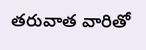తరువాత వారితో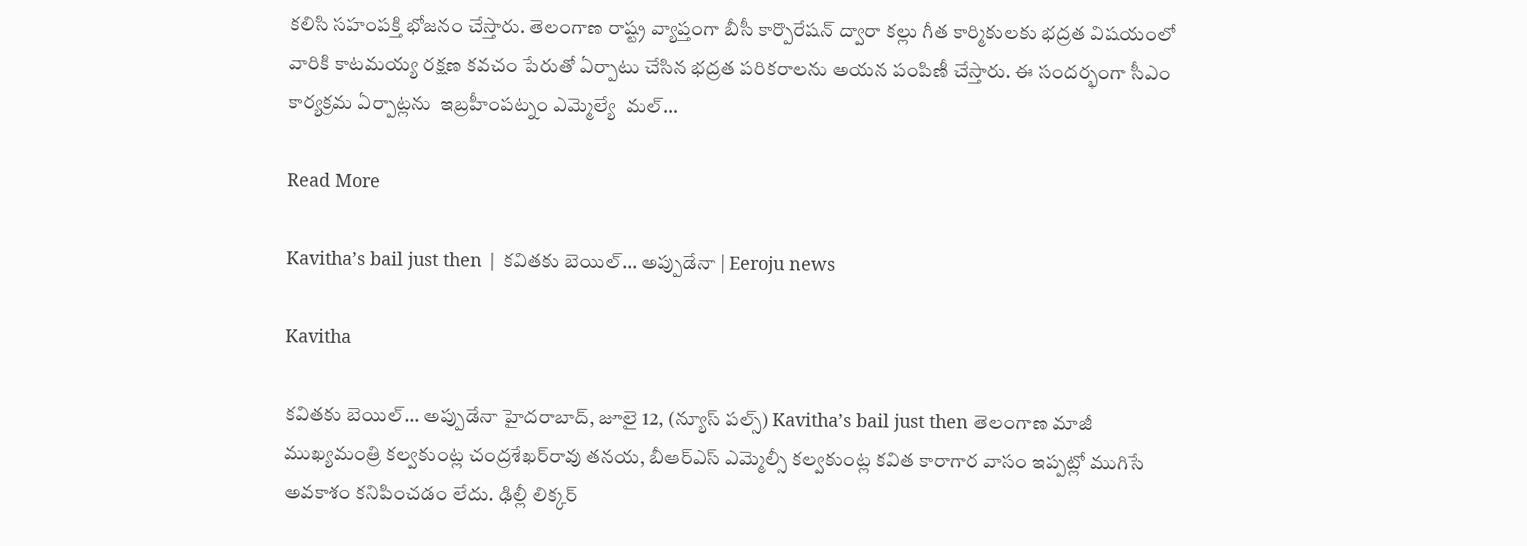కలిసి సహంపక్తి భోజనం చేస్తారు. తెలంగాణ రాష్ట్ర వ్యాప్తంగా బీసీ కార్పొరేషన్ ద్వారా కల్లు గీత కార్మికులకు భద్రత విషయంలో వారికి కాటమయ్య రక్షణ కవచం పేరుతో ఏర్పాటు చేసిన భద్రత పరికరాలను అయన పంపిణీ చేస్తారు. ఈ సందర్భంగా సీఎం కార్యక్రమ ఏర్పాట్లను  ఇబ్రహీంపట్నం ఎమ్మెల్యే  మల్…

Read More

Kavitha’s bail just then | కవితకు బెయిల్… అప్పుడేనా | Eeroju news

Kavitha

కవితకు బెయిల్… అప్పుడేనా హైదరాబాద్, జూలై 12, (న్యూస్ పల్స్) Kavitha’s bail just then తెలంగాణ మాజీ ముఖ్యమంత్రి కల్వకుంట్ల చంద్రశేఖర్‌రావు తనయ, బీఆర్‌ఎస్‌ ఎమ్మెల్సీ కల్వకుంట్ల కవిత కారాగార వాసం ఇప్పట్లో ముగిసే అవకాశం కనిపించడం లేదు. ఢిల్లీ లిక్కర్‌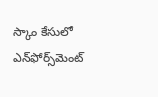స్కాం కేసులో ఎన్‌ఫోర్స్‌మెంట్‌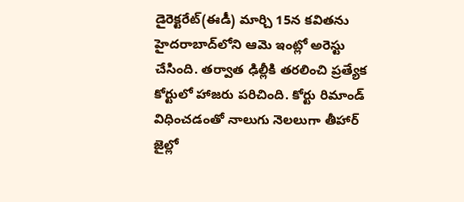డైరెక్టరేట్‌(ఈడీ) మార్చి 15న కవితను హైదరాబాద్‌లోని ఆమె ఇంట్లో అరెస్టు చేసింది. తర్వాత ఢిల్లీకి తరలించి ప్రత్యేక కోర్టులో హాజరు పరిచింది. కోర్టు రిమాండ్‌ విధించడంతో నాలుగు నెలలుగా తీహార్‌ జైల్లో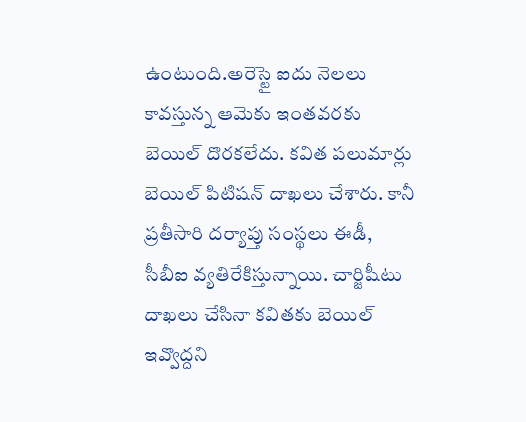ఉంటుంది.అరెస్టై ఐదు నెలలు కావస్తున్న ఆమెకు ఇంతవరకు బెయిల్‌ దొరకలేదు. కవిత పలుమార్లు బెయిల్‌ పిటిషన్‌ దాఖలు చేశారు. కానీ ప్రతీసారి దర్యాప్తు సంస్థలు ఈడీ, సీబీఐ వ్యతిరేకిస్తున్నాయి. చార్జిషీటు దాఖలు చేసినా కవితకు బెయిల్‌ ఇవ్వొద్దని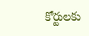కోర్టులకు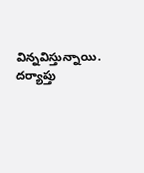విన్నవిస్తున్నాయి. దర్యాప్తు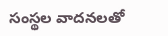సంస్థల వాదనలతో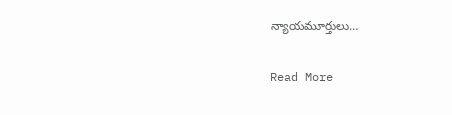న్యాయమూర్తులు…

Read More